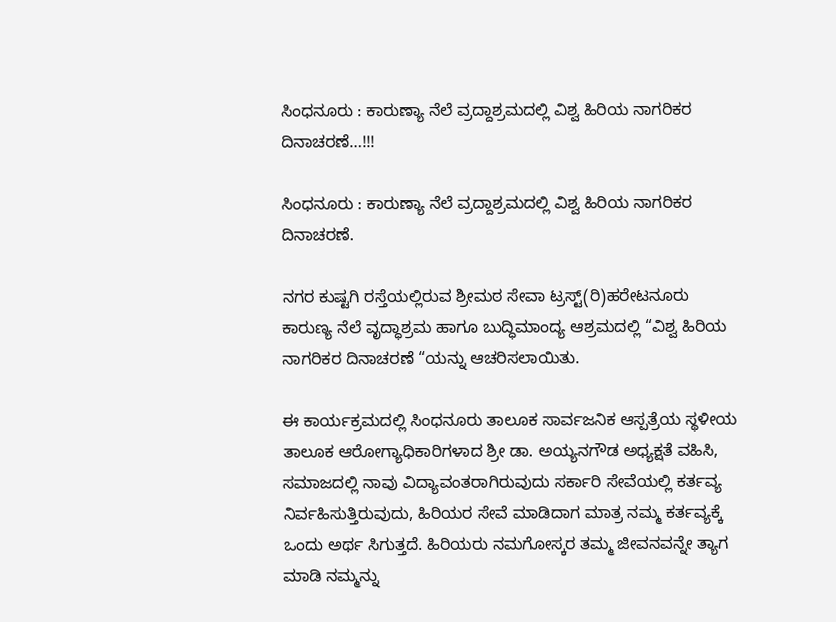ಸಿಂಧನೂರು : ಕಾರುಣ್ಯಾ ನೆಲೆ ವ್ರದ್ದಾಶ್ರಮದಲ್ಲಿ ವಿಶ್ವ ಹಿರಿಯ ನಾಗರಿಕರ ದಿನಾಚರಣೆ…!!!

ಸಿಂಧನೂರು : ಕಾರುಣ್ಯಾ ನೆಲೆ ವ್ರದ್ದಾಶ್ರಮದಲ್ಲಿ ವಿಶ್ವ ಹಿರಿಯ ನಾಗರಿಕರ ದಿನಾಚರಣೆ.

ನಗರ ಕುಷ್ಟಗಿ ರಸ್ತೆಯಲ್ಲಿರುವ ಶ್ರೀಮಠ ಸೇವಾ ಟ್ರಸ್ಟ್(ರಿ)ಹರೇಟನೂರು ಕಾರುಣ್ಯ ನೆಲೆ ವೃದ್ಧಾಶ್ರಮ ಹಾಗೂ ಬುದ್ಧಿಮಾಂದ್ಯ ಆಶ್ರಮದಲ್ಲಿ “ವಿಶ್ವ ಹಿರಿಯ ನಾಗರಿಕರ ದಿನಾಚರಣೆ “ಯನ್ನು ಆಚರಿಸಲಾಯಿತು.

ಈ ಕಾರ್ಯಕ್ರಮದಲ್ಲಿ ಸಿಂಧನೂರು ತಾಲೂಕ ಸಾರ್ವಜನಿಕ ಆಸ್ಪತ್ರೆಯ ಸ್ಥಳೀಯ ತಾಲೂಕ ಆರೋಗ್ಯಾಧಿಕಾರಿಗಳಾದ ಶ್ರೀ ಡಾ. ಅಯ್ಯನಗೌಡ ಅಧ್ಯಕ್ಷತೆ ವಹಿಸಿ, ಸಮಾಜದಲ್ಲಿ ನಾವು ವಿದ್ಯಾವಂತರಾಗಿರುವುದು ಸರ್ಕಾರಿ ಸೇವೆಯಲ್ಲಿ ಕರ್ತವ್ಯ ನಿರ್ವಹಿಸುತ್ತಿರುವುದು, ಹಿರಿಯರ ಸೇವೆ ಮಾಡಿದಾಗ ಮಾತ್ರ ನಮ್ಮ ಕರ್ತವ್ಯಕ್ಕೆ ಒಂದು ಅರ್ಥ ಸಿಗುತ್ತದೆ. ಹಿರಿಯರು ನಮಗೋಸ್ಕರ ತಮ್ಮ ಜೀವನವನ್ನೇ ತ್ಯಾಗ ಮಾಡಿ ನಮ್ಮನ್ನು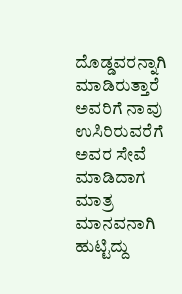ದೊಡ್ಡವರನ್ನಾಗಿ ಮಾಡಿರುತ್ತಾರೆ ಅವರಿಗೆ ನಾವು ಉಸಿರಿರುವರೆಗೆ ಅವರ ಸೇವೆ ಮಾಡಿದಾಗ ಮಾತ್ರ ಮಾನವನಾಗಿ ಹುಟ್ಟಿದ್ದು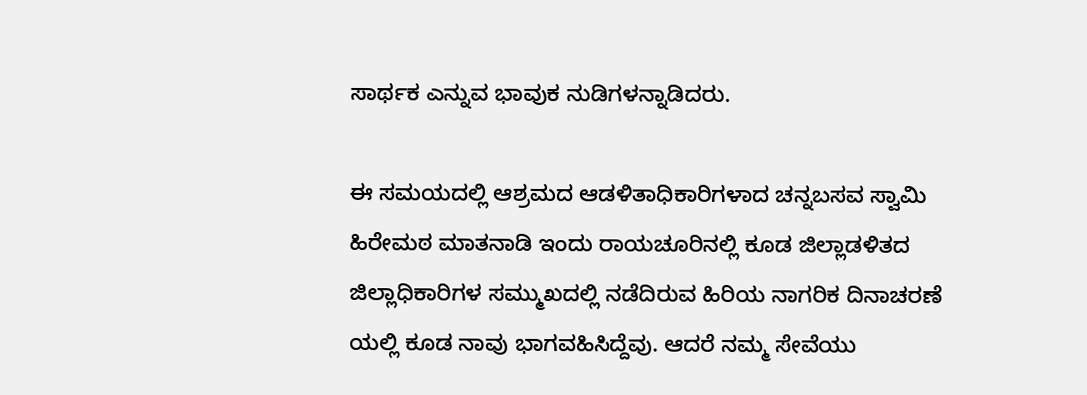ಸಾರ್ಥಕ ಎನ್ನುವ ಭಾವುಕ ನುಡಿಗಳನ್ನಾಡಿದರು.

ಈ ಸಮಯದಲ್ಲಿ ಆಶ್ರಮದ ಆಡಳಿತಾಧಿಕಾರಿಗಳಾದ ಚನ್ನಬಸವ ಸ್ವಾಮಿ ಹಿರೇಮಠ ಮಾತನಾಡಿ ಇಂದು ರಾಯಚೂರಿನಲ್ಲಿ ಕೂಡ ಜಿಲ್ಲಾಡಳಿತದ ಜಿಲ್ಲಾಧಿಕಾರಿಗಳ ಸಮ್ಮುಖದಲ್ಲಿ ನಡೆದಿರುವ ಹಿರಿಯ ನಾಗರಿಕ ದಿನಾಚರಣೆ ಯಲ್ಲಿ ಕೂಡ ನಾವು ಭಾಗವಹಿಸಿದ್ದೆವು. ಆದರೆ ನಮ್ಮ ಸೇವೆಯು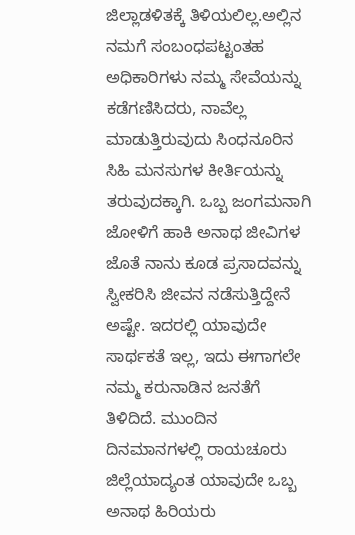ಜಿಲ್ಲಾಡಳಿತಕ್ಕೆ ತಿಳಿಯಲಿಲ್ಲ.ಅಲ್ಲಿನ ನಮಗೆ ಸಂಬಂಧಪಟ್ಟಂತಹ ಅಧಿಕಾರಿಗಳು ನಮ್ಮ ಸೇವೆಯನ್ನು ಕಡೆಗಣಿಸಿದರು, ನಾವೆಲ್ಲ ಮಾಡುತ್ತಿರುವುದು ಸಿಂಧನೂರಿನ ಸಿಹಿ ಮನಸುಗಳ ಕೀರ್ತಿಯನ್ನು ತರುವುದಕ್ಕಾಗಿ. ಒಬ್ಬ ಜಂಗಮನಾಗಿ ಜೋಳಿಗೆ ಹಾಕಿ ಅನಾಥ ಜೀವಿಗಳ ಜೊತೆ ನಾನು ಕೂಡ ಪ್ರಸಾದವನ್ನು ಸ್ವೀಕರಿಸಿ ಜೀವನ ನಡೆಸುತ್ತಿದ್ದೇನೆ ಅಷ್ಟೇ. ಇದರಲ್ಲಿ ಯಾವುದೇ ಸಾರ್ಥಕತೆ ಇಲ್ಲ, ಇದು ಈಗಾಗಲೇ ನಮ್ಮ ಕರುನಾಡಿನ ಜನತೆಗೆ ತಿಳಿದಿದೆ. ಮುಂದಿನ ದಿನಮಾನಗಳಲ್ಲಿ ರಾಯಚೂರು ಜಿಲ್ಲೆಯಾದ್ಯಂತ ಯಾವುದೇ ಒಬ್ಬ ಅನಾಥ ಹಿರಿಯರು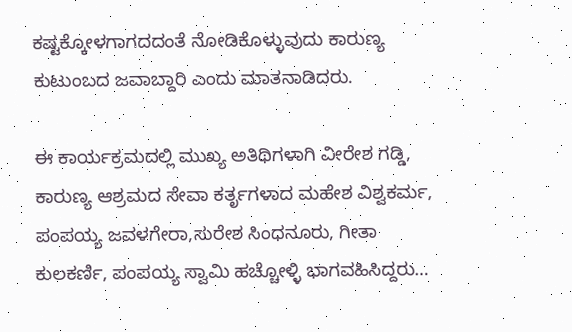ಕಷ್ಟಕ್ಕೋಳಗಾಗದದಂತೆ ನೋಡಿಕೊಳ್ಳುವುದು ಕಾರುಣ್ಯ ಕುಟುಂಬದ ಜವಾಬ್ದಾರಿ ಎಂದು ಮಾತನಾಡಿದರು.

ಈ ಕಾರ್ಯಕ್ರಮದಲ್ಲಿ ಮುಖ್ಯ ಅತಿಥಿಗಳಾಗಿ ವೀರೇಶ ಗಡ್ಡಿ, ಕಾರುಣ್ಯ ಆಶ್ರಮದ ಸೇವಾ ಕರ್ತೃಗಳಾದ ಮಹೇಶ ವಿಶ್ವಕರ್ಮ, ಪಂಪಯ್ಯ ಜವಳಗೇರಾ,ಸುರೇಶ ಸಿಂಧನೂರು, ಗೀತಾ ಕುಲಕರ್ಣಿ, ಪಂಪಯ್ಯ ಸ್ವಾಮಿ ಹಚ್ಚೋಳ್ಳಿ ಭಾಗವಹಿಸಿದ್ದರು…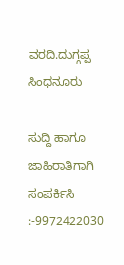ವರದಿ.ದುಗ್ಗಪ್ಪ ಸಿಂಧನೂರು

ಸುದ್ದಿ ಹಾಗೂ ಜಾಹಿರಾತಿಗಾಗಿ ಸಂಪರ್ಕಿಸಿ :-9972422030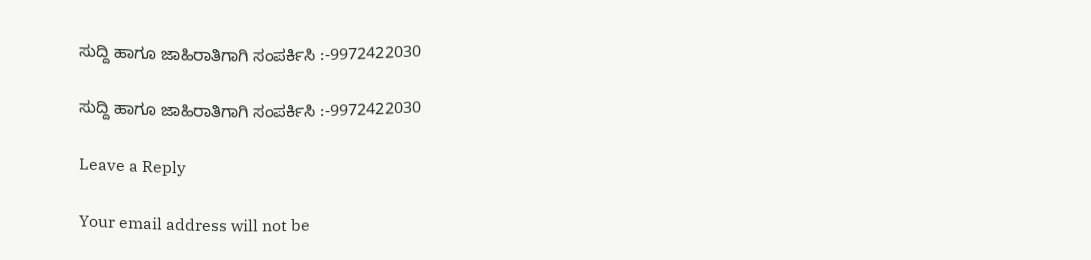ಸುದ್ದಿ ಹಾಗೂ ಜಾಹಿರಾತಿಗಾಗಿ ಸಂಪರ್ಕಿಸಿ :-9972422030

ಸುದ್ದಿ ಹಾಗೂ ಜಾಹಿರಾತಿಗಾಗಿ ಸಂಪರ್ಕಿಸಿ :-9972422030

Leave a Reply

Your email address will not be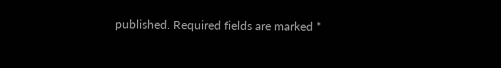published. Required fields are marked *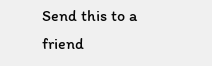Send this to a friend